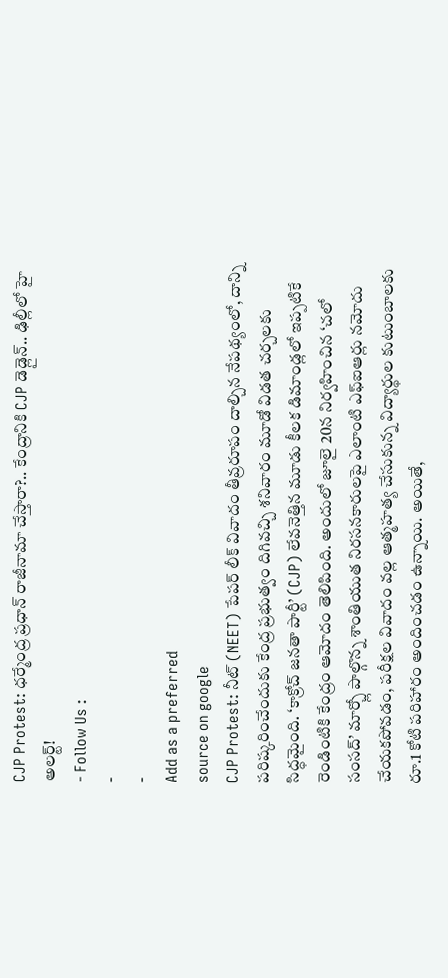CJP Protest: ధర్మేంద్ర ప్రధాన్ రాజీనామా చేస్తారా?.. కేంద్రానికి CJP డెడ్లైన్.. ఢిల్లీలో హై అలర్ట్!
- Follow Us :
-
-
Add as a preferred
source on google
CJP Protest: నీట్ (NEET) పేపర్ లీక్ వివాదం తీవ్రరూపం దాల్చిన నేపథ్యంలో, దాన్ని పరిష్కరించేందుకు కేంద్ర ప్రభుత్వం దిగివచ్చి శనివారం మూడో విడత చర్చలకు సిద్ధమైంది. ‘కాక్రోచ్ జనతా పార్టీ’ (CJP) లేవనెత్తిన మూడు కీలక డిమాండ్లలో ఇప్పటికే రెండింటికి కేంద్రం ఆమోదం తెలిపింది. అందులో జూలై 20న నిర్వహించిన ‘చలో సంసద్’ మార్చ్లో పాల్గొన్న శాంతియుత నిరసనకారులపై ఎలాంటి ఎఫ్ఐఆర్లు నమోదు చేయకపోవడం, పరీక్షల వివాదం వల్ల ఆత్మహత్య చేసుకున్న విద్యార్థుల కుటుంబాలకు రూ.1 కోటి పరిహారం అందించడం ఉన్నాయి. అయితే,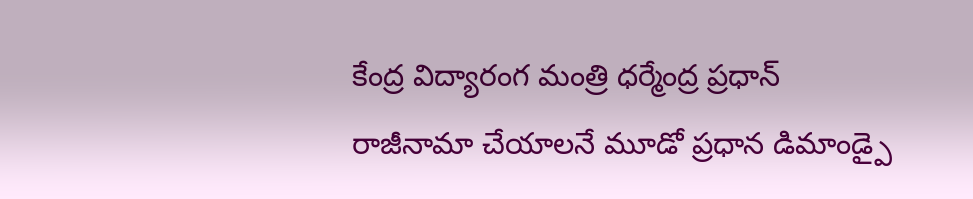కేంద్ర విద్యారంగ మంత్రి ధర్మేంద్ర ప్రధాన్ రాజీనామా చేయాలనే మూడో ప్రధాన డిమాండ్పై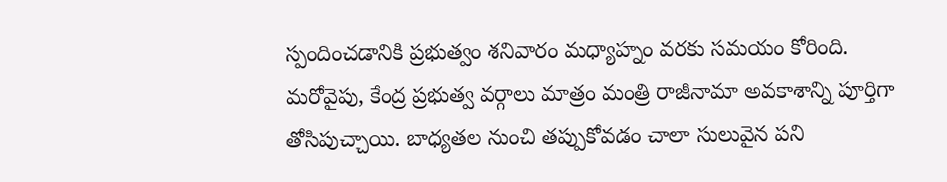స్పందించడానికి ప్రభుత్వం శనివారం మధ్యాహ్నం వరకు సమయం కోరింది.
మరోవైపు, కేంద్ర ప్రభుత్వ వర్గాలు మాత్రం మంత్రి రాజీనామా అవకాశాన్ని పూర్తిగా తోసిపుచ్చాయి. బాధ్యతల నుంచి తప్పుకోవడం చాలా సులువైన పని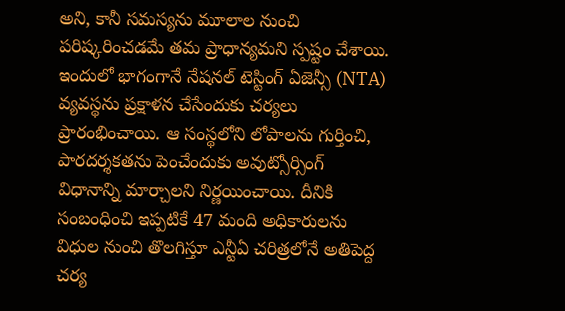అని, కానీ సమస్యను మూలాల నుంచి పరిష్కరించడమే తమ ప్రాధాన్యమని స్పష్టం చేశాయి. ఇందులో భాగంగానే నేషనల్ టెస్టింగ్ ఏజెన్సీ (NTA) వ్యవస్థను ప్రక్షాళన చేసేందుకు చర్యలు ప్రారంభించాయి. ఆ సంస్థలోని లోపాలను గుర్తించి, పారదర్శకతను పెంచేందుకు అవుట్సోర్సింగ్ విధానాన్ని మార్చాలని నిర్ణయించాయి. దీనికి సంబంధించి ఇప్పటికే 47 మంది అధికారులను విధుల నుంచి తొలగిస్తూ ఎన్టీఏ చరిత్రలోనే అతిపెద్ద చర్య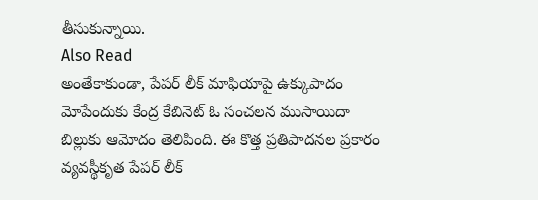తీసుకున్నాయి.
Also Read
అంతేకాకుండా, పేపర్ లీక్ మాఫియాపై ఉక్కుపాదం మోపేందుకు కేంద్ర కేబినెట్ ఓ సంచలన ముసాయిదా బిల్లుకు ఆమోదం తెలిపింది. ఈ కొత్త ప్రతిపాదనల ప్రకారం వ్యవస్థీకృత పేపర్ లీక్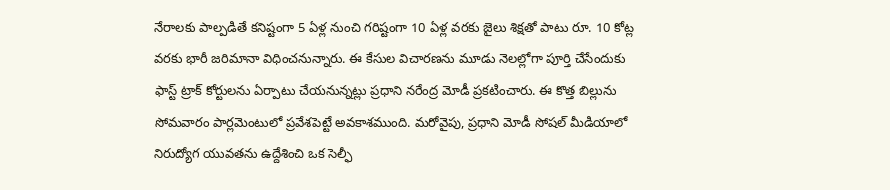నేరాలకు పాల్పడితే కనిష్టంగా 5 ఏళ్ల నుంచి గరిష్టంగా 10 ఏళ్ల వరకు జైలు శిక్షతో పాటు రూ. 10 కోట్ల వరకు భారీ జరిమానా విధించనున్నారు. ఈ కేసుల విచారణను మూడు నెలల్లోగా పూర్తి చేసేందుకు ఫాస్ట్ ట్రాక్ కోర్టులను ఏర్పాటు చేయనున్నట్లు ప్రధాని నరేంద్ర మోడీ ప్రకటించారు. ఈ కొత్త బిల్లును సోమవారం పార్లమెంటులో ప్రవేశపెట్టే అవకాశముంది. మరోవైపు, ప్రధాని మోడీ సోషల్ మీడియాలో నిరుద్యోగ యువతను ఉద్దేశించి ఒక సెల్ఫీ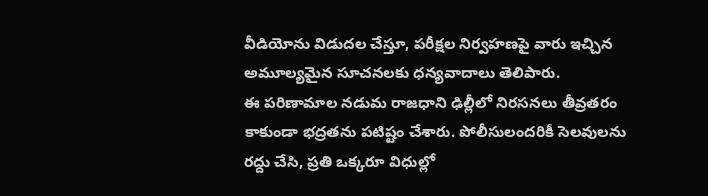వీడియోను విడుదల చేస్తూ, పరీక్షల నిర్వహణపై వారు ఇచ్చిన అమూల్యమైన సూచనలకు ధన్యవాదాలు తెలిపారు.
ఈ పరిణామాల నడుమ రాజధాని ఢిల్లీలో నిరసనలు తీవ్రతరం కాకుండా భద్రతను పటిష్టం చేశారు. పోలీసులందరికీ సెలవులను రద్దు చేసి, ప్రతి ఒక్కరూ విధుల్లో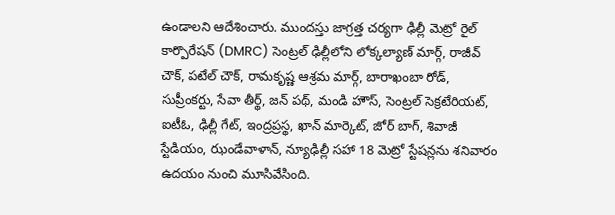ఉండాలని ఆదేశించారు. ముందస్తు జాగ్రత్త చర్యగా ఢిల్లీ మెట్రో రైల్ కార్పొరేషన్ (DMRC) సెంట్రల్ ఢిల్లీలోని లోక్కల్యాణ్ మార్గ్, రాజీవ్ చౌక్, పటేల్ చౌక్, రామకృష్ణ ఆశ్రమ మార్గ్, బారాఖంబా రోడ్, సుప్రీంకర్టు, సేవా తీర్థ్, జన్ పథ్, మండి హౌస్, సెంట్రల్ సెక్రటేరియట్, ఐటీఓ, ఢిల్లీ గేట్, ఇంద్రప్రస్థ, ఖాన్ మార్కెట్, జోర్ బాగ్, శివాజీ స్టేడియం, ఝండేవాళాన్, న్యూఢిల్లీ సహా 18 మెట్రో స్టేషన్లను శనివారం ఉదయం నుంచి మూసివేసింది.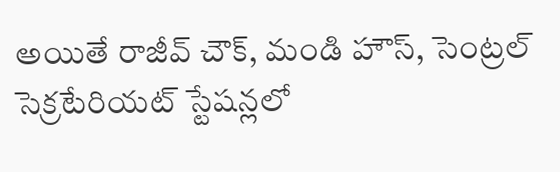అయితే రాజీవ్ చౌక్, మండి హౌస్, సెంట్రల్ సెక్రటేరియట్ స్టేషన్లలో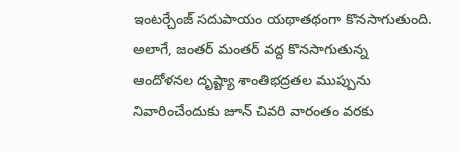ఇంటర్చేంజ్ సదుపాయం యథాతథంగా కొనసాగుతుంది. అలాగే, జంతర్ మంతర్ వద్ద కొనసాగుతున్న ఆందోళనల దృష్ట్యా శాంతిభద్రతల ముప్పును నివారించేందుకు జూన్ చివరి వారంతం వరకు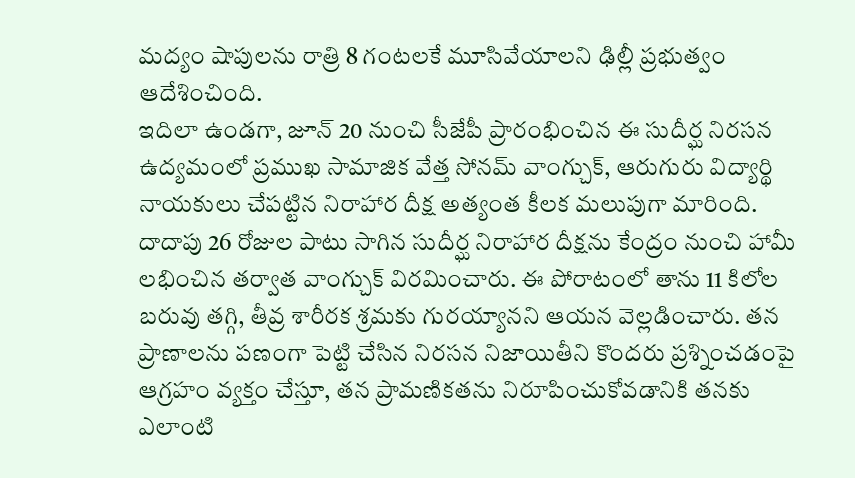మద్యం షాపులను రాత్రి 8 గంటలకే మూసివేయాలని ఢిల్లీ ప్రభుత్వం ఆదేశించింది.
ఇదిలా ఉండగా, జూన్ 20 నుంచి సీజేపీ ప్రారంభించిన ఈ సుదీర్ఘ నిరసన ఉద్యమంలో ప్రముఖ సామాజిక వేత్త సోనమ్ వాంగ్చుక్, ఆరుగురు విద్యార్థి నాయకులు చేపట్టిన నిరాహార దీక్ష అత్యంత కీలక మలుపుగా మారింది. దాదాపు 26 రోజుల పాటు సాగిన సుదీర్ఘ నిరాహార దీక్షను కేంద్రం నుంచి హామీ లభించిన తర్వాత వాంగ్చుక్ విరమించారు. ఈ పోరాటంలో తాను 11 కిలోల బరువు తగ్గి, తీవ్ర శారీరక శ్రమకు గురయ్యానని ఆయన వెల్లడించారు. తన ప్రాణాలను పణంగా పెట్టి చేసిన నిరసన నిజాయితీని కొందరు ప్రశ్నించడంపై ఆగ్రహం వ్యక్తం చేస్తూ, తన ప్రామణికతను నిరూపించుకోవడానికి తనకు ఎలాంటి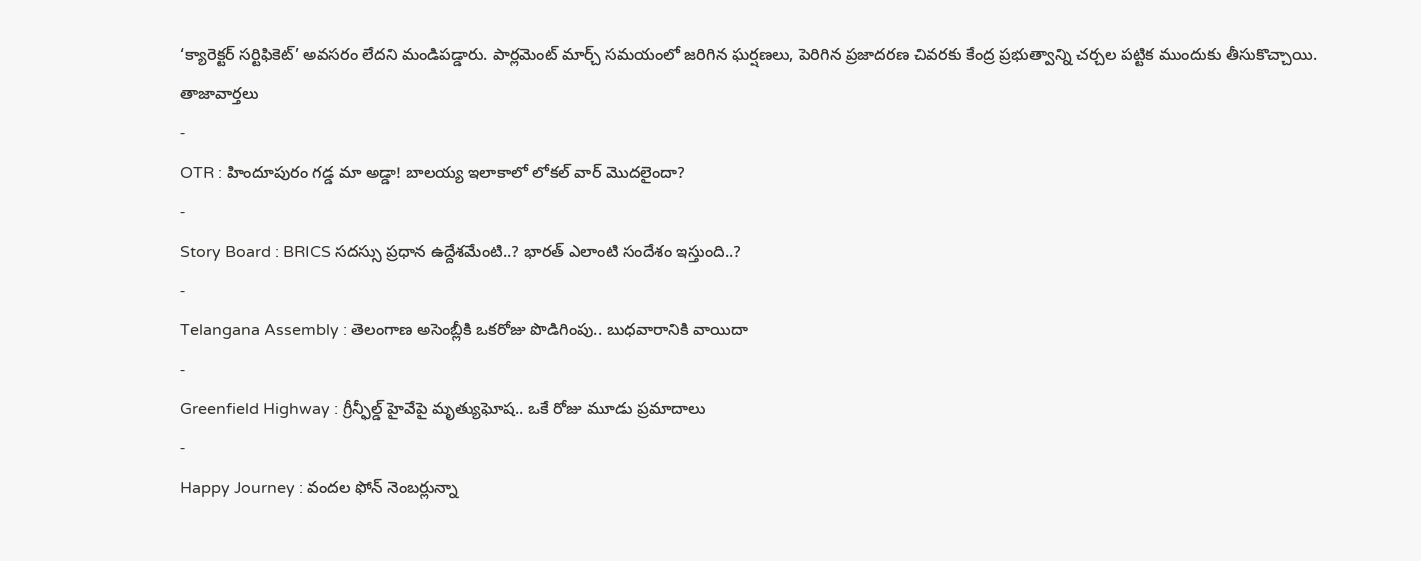‘క్యారెక్టర్ సర్టిఫికెట్’ అవసరం లేదని మండిపడ్డారు. పార్లమెంట్ మార్చ్ సమయంలో జరిగిన ఘర్షణలు, పెరిగిన ప్రజాదరణ చివరకు కేంద్ర ప్రభుత్వాన్ని చర్చల పట్టిక ముందుకు తీసుకొచ్చాయి.
తాజావార్తలు
-
OTR : హిందూపురం గడ్డ మా అడ్డా! బాలయ్య ఇలాకాలో లోకల్ వార్ మొదలైందా?
-
Story Board : BRICS సదస్సు ప్రధాన ఉద్దేశమేంటి..? భారత్ ఎలాంటి సందేశం ఇస్తుంది..?
-
Telangana Assembly : తెలంగాణ అసెంబ్లీకి ఒకరోజు పొడిగింపు.. బుధవారానికి వాయిదా
-
Greenfield Highway : గ్రీన్ఫీల్డ్ హైవేపై మృత్యుఘోష.. ఒకే రోజు మూడు ప్రమాదాలు
-
Happy Journey : వందల ఫోన్ నెంబర్లున్నా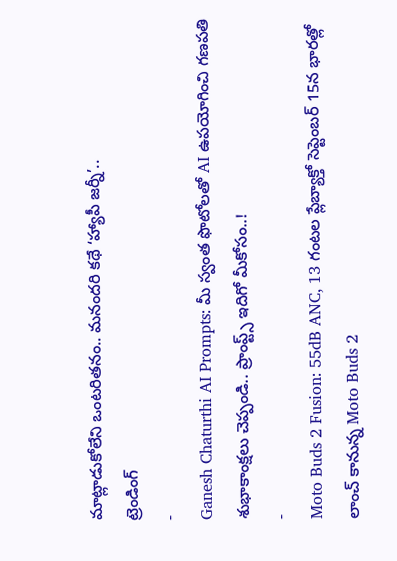మాట్లాడుకోలేని ఒంటరితనం.. మనందరి కథే ‘హ్యాపీ జర్నీ’..
ట్రెండింగ్
-
Ganesh Chaturthi AI Prompts: మీ స్వంత ఫొటోలతో AI ఉపయోగించి గణపతి శుభాకాంక్షలు చెప్పండి.. ప్రాంప్ట్స్ ఇదిగో మీకోసం..!
-
Moto Buds 2 Fusion: 55dB ANC, 13 గంటల ప్లేబ్యాక్తో సెప్టెంబర్ 15న భారత్లో లాంచ్ కానున్న Moto Buds 2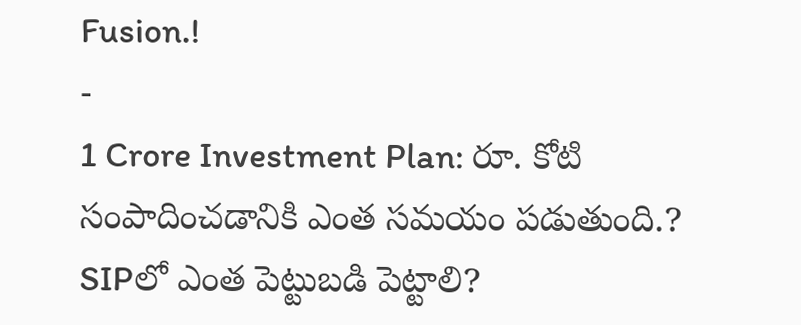Fusion.!
-
1 Crore Investment Plan: రూ. కోటి సంపాదించడానికి ఎంత సమయం పడుతుంది.? SIPలో ఎంత పెట్టుబడి పెట్టాలి?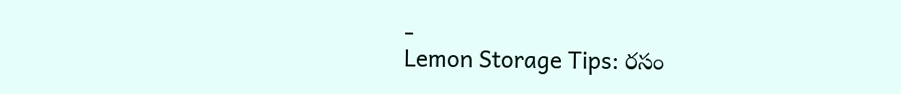-
Lemon Storage Tips: రసం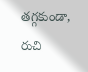తగ్గకుండా, రుచి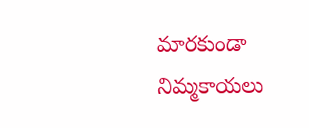మారకుండా నిమ్మకాయలు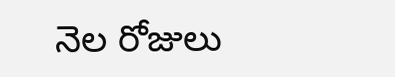నెల రోజులు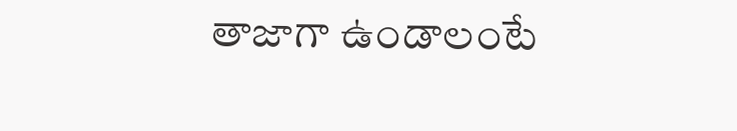తాజాగా ఉండాలంటే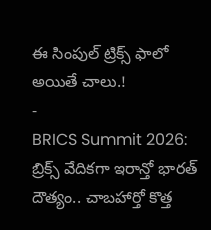ఈ సింపుల్ ట్రిక్స్ ఫాలో అయితే చాలు.!
-
BRICS Summit 2026: బ్రిక్స్ వేదికగా ఇరాన్తో భారత్ దౌత్యం.. చాబహార్తో కొత్త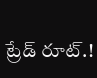ట్రేడ్ రూట్.!